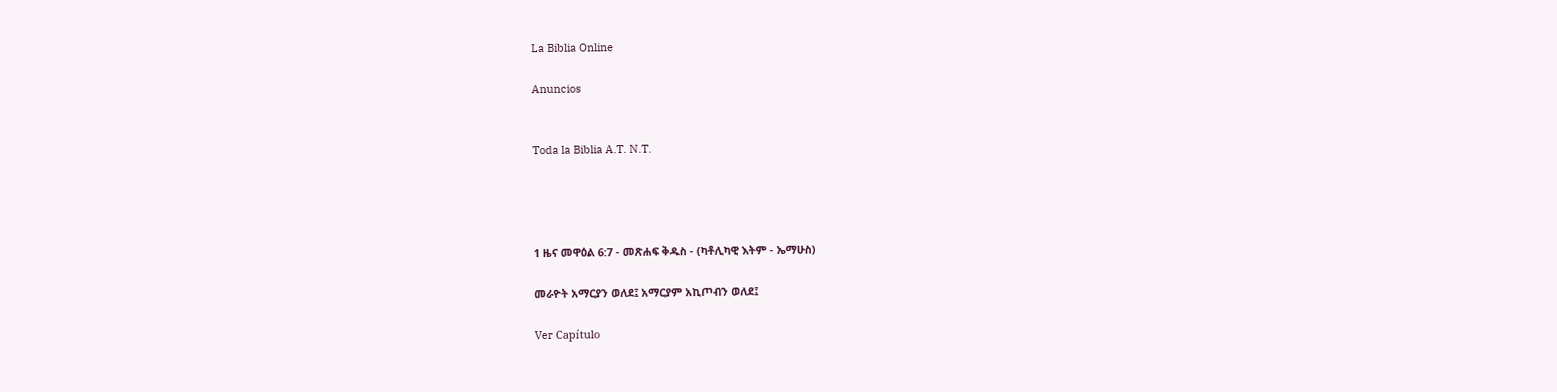La Biblia Online

Anuncios


Toda la Biblia A.T. N.T.




1 ዜና መዋዕል 6:7 - መጽሐፍ ቅዱስ - (ካቶሊካዊ እትም - ኤማሁስ)

መራዮት አማርያን ወለደ፤ አማርያም አኪጦብን ወለደ፤

Ver Capítulo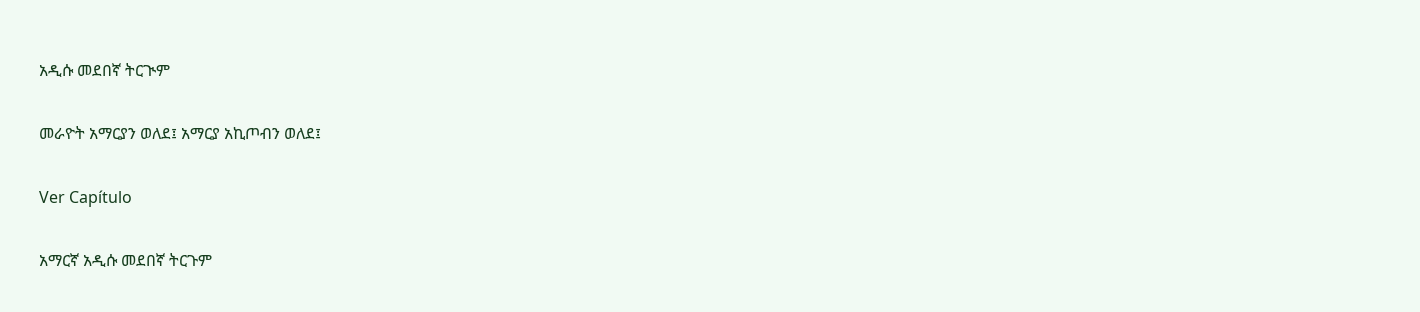አዲሱ መደበኛ ትርጒም

መራዮት አማርያን ወለደ፤ አማርያ አኪጦብን ወለደ፤

Ver Capítulo

አማርኛ አዲሱ መደበኛ ትርጉም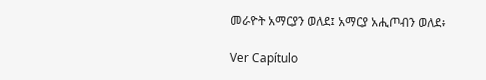መራዮት አማርያን ወለደ፤ አማርያ አሒጦብን ወለደ፥

Ver Capítulo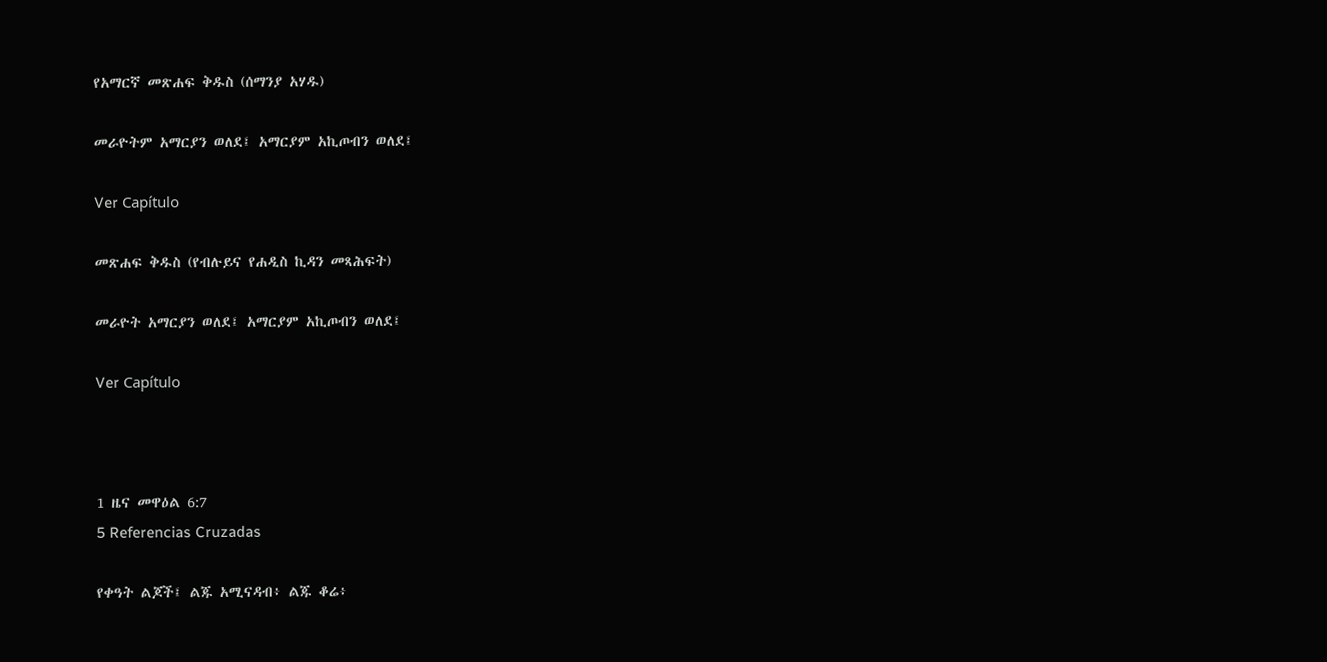የአማርኛ መጽሐፍ ቅዱስ (ሰማንያ አሃዱ)

መራዮትም አማርያን ወለደ፤ አማርያም አኪጦብን ወለደ፤

Ver Capítulo

መጽሐፍ ቅዱስ (የብሉይና የሐዲስ ኪዳን መጻሕፍት)

መራዮት አማርያን ወለደ፤ አማርያም አኪጦብን ወለደ፤

Ver Capítulo



1 ዜና መዋዕል 6:7
5 Referencias Cruzadas

የቀዓት ልጆች፤ ልጁ አሚናዳብ፥ ልጁ ቆሬ፥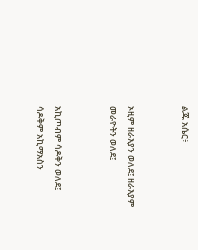ልጁ አሴር፥


ኦዚም ዘራእያን ወለደ፤ ዘራእያም መራዮትን ወለደ፤


አኪጦብም ሳዶቅን ወለደ፤ ሳዶቅም አኪማአስን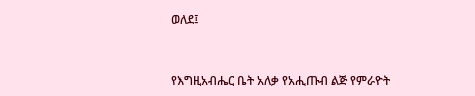ወለደ፤


የእግዚአብሔር ቤት አለቃ የአሒጡብ ልጅ የምራዮት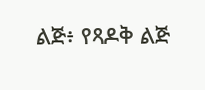ልጅ፥ የጻዶቅ ልጅ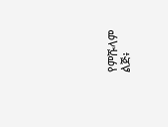የምሹላም ልጅ፥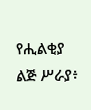የሒልቂያ ልጅ ሥራያ፥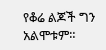የቆሬ ልጆች ግን አልሞቱም።